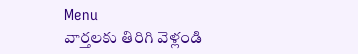Menu
వార్తలకు తిరిగి వెళ్లండి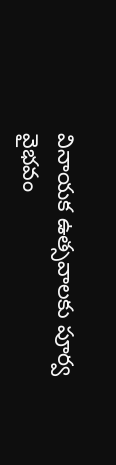వినాయక ఉత్సవాలకు పూర్వ వైభవం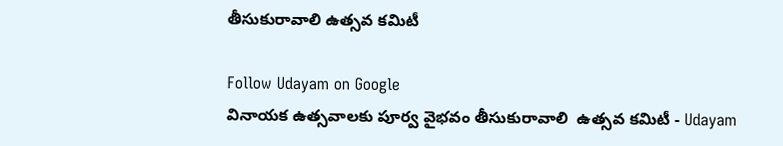తీసుకురావాలి ఉత్సవ కమిటీ

Follow Udayam on Google
వినాయక ఉత్సవాలకు పూర్వ వైభవం తీసుకురావాలి  ఉత్సవ కమిటీ - Udayam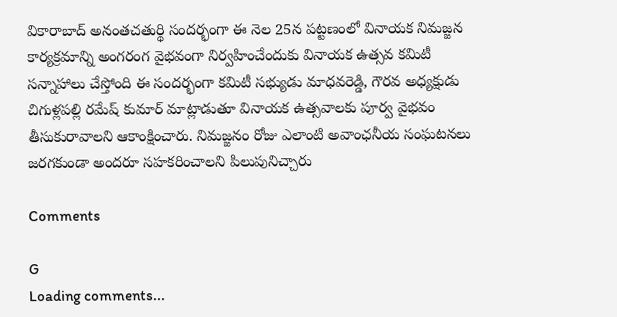వికారాబాద్ అనంతచతుర్థి సందర్భంగా ఈ నెల 25న పట్టణంలో వినాయక నిమజ్జన కార్యక్రమాన్ని అంగరంగ వైభవంగా నిర్వహించేందుకు వినాయక ఉత్సవ కమిటీ సన్నాహాలు చేస్తోంది ఈ సందర్భంగా కమిటీ సభ్యుడు మాధవరెడ్డి, గౌరవ అధ్యక్షుడు చిగుళ్లపల్లి రమేష్ కుమార్ మాట్లాడుతూ వినాయక ఉత్సవాలకు పూర్వ వైభవం తీసుకురావాలని ఆకాంక్షించారు. నిమజ్జనం రోజు ఎలాంటి అవాంఛనీయ సంఘటనలు జరగకుండా అందరూ సహకరించాలని పిలుపునిచ్చారు

Comments

G
Loading comments...